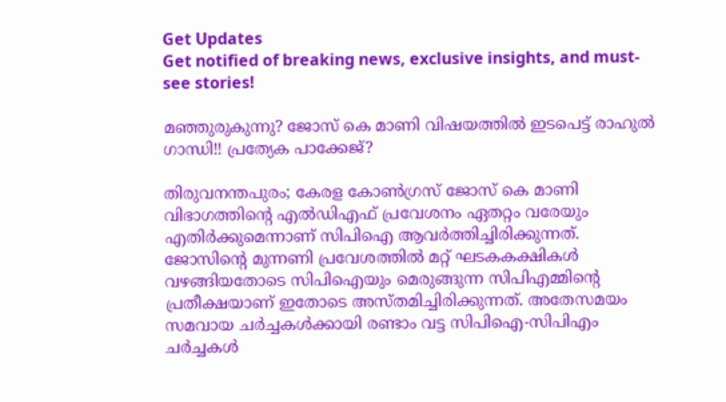Get Updates
Get notified of breaking news, exclusive insights, and must-see stories!

മഞ്ഞുരുകുന്നു? ജോസ് കെ മാണി വിഷയത്തിൽ ഇടപെട്ട് രാഹുൽ ഗാന്ധി!! പ്രത്യേക പാക്കേജ്?

തിരുവനന്തപുരം; കേരള കോൺഗ്രസ് ജോസ് കെ മാണി വിഭാഗത്തിന്റെ എൽഡിഎഫ് പ്രവേശനം ഏതറ്റം വരേയും എതിർക്കുമെന്നാണ് സിപിഐ ആവർത്തിച്ചിരിക്കുന്നത്. ജോസിന്റെ മുന്നണി പ്രവേശത്തിൽ മറ്റ് ഘടകകക്ഷികൾ വഴങ്ങിയതോടെ സിപിഐയും മെരുങ്ങുന്ന സിപിഎമ്മിന്റെ പ്രതീക്ഷയാണ് ഇതോടെ അസ്തമിച്ചിരിക്കുന്നത്. അതേസമയം സമവായ ചർച്ചകൾക്കായി രണ്ടാം വട്ട സിപിഐ-സിപിഎം ചർച്ചകൾ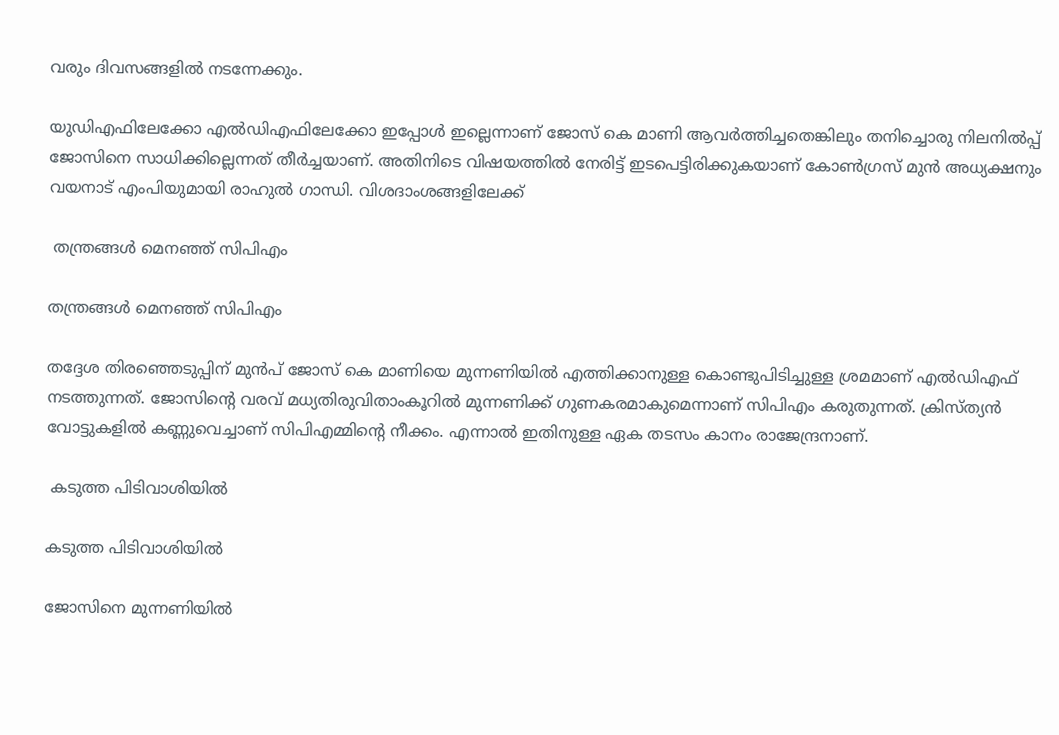വരും ദിവസങ്ങളിൽ നടന്നേക്കും.

യുഡിഎഫിലേക്കോ എൽഡിഎഫിലേക്കോ ഇപ്പോൾ ഇല്ലെന്നാണ് ജോസ് കെ മാണി ആവർത്തിച്ചതെങ്കിലും തനിച്ചൊരു നിലനിൽപ്പ് ജോസിനെ സാധിക്കില്ലെന്നത് തീർച്ചയാണ്. അതിനിടെ വിഷയത്തിൽ നേരിട്ട് ഇടപെട്ടിരിക്കുകയാണ് കോൺഗ്രസ് മുൻ അധ്യക്ഷനും വയനാട് എംപിയുമായി രാഹുൽ ഗാന്ധി. വിശദാംശങ്ങളിലേക്ക്

 തന്ത്രങ്ങൾ മെനഞ്ഞ് സിപിഎം

തന്ത്രങ്ങൾ മെനഞ്ഞ് സിപിഎം

തദ്ദേശ തിരഞ്ഞെടുപ്പിന് മുൻപ് ജോസ് കെ മാണിയെ മുന്നണിയിൽ എത്തിക്കാനുള്ള കൊണ്ടുപിടിച്ചുള്ള ശ്രമമാണ് എൽഡിഎഫ് നടത്തുന്നത്. ജോസിന്റെ വരവ് മധ്യതിരുവിതാംകൂറിൽ മുന്നണിക്ക് ഗുണകരമാകുമെന്നാണ് സിപിഎം കരുതുന്നത്. ക്രിസ്ത്യൻ വോട്ടുകളിൽ കണ്ണുവെച്ചാണ് സിപിഎമ്മിന്റെ നീക്കം. എന്നാൽ ഇതിനുള്ള ഏക തടസം കാനം രാജേന്ദ്രനാണ്.

 കടുത്ത പിടിവാശിയിൽ

കടുത്ത പിടിവാശിയിൽ

ജോസിനെ മുന്നണിയിൽ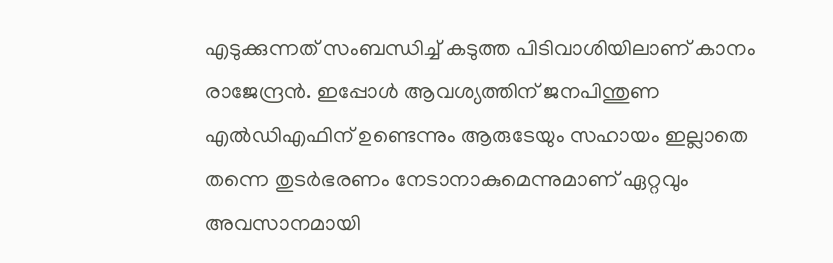എടുക്കുന്നത് സംബന്ധിച്ച് കടുത്ത പിടിവാശിയിലാണ് കാനം രാജേന്ദ്രൻ. ഇപ്പോൾ ആവശ്യത്തിന് ജനപിന്തുണ എൽഡിഎഫിന് ഉണ്ടെന്നും ആരുടേയും സഹായം ഇല്ലാതെ തന്നെ തുടർഭരണം നേടാനാകുമെന്നുമാണ് ഏറ്റവും അവസാനമായി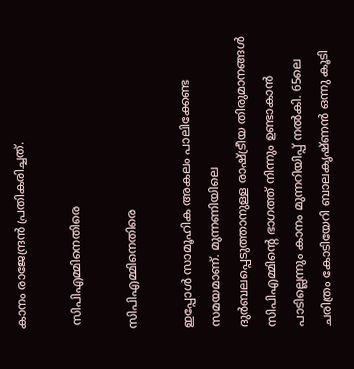കാനം രാജേന്ദ്രൻ പ്രതികരിച്ചത്.

 സിപിഎമ്മിനെതിരെ

സിപിഎമ്മിനെതിരെ

ഇപ്പോൾ സാമൂഹിക അകലം പാലിക്കേണ്ട സമയമാണ്. മുന്നണിയിലെ ദുർബലപ്പെടുത്താനുള്ള രാഷ്ട്രീയ തിരുമാനങ്ങൾ സിപിഎമ്മിന്റെ ഭാഗത്ത് നിന്നും ഉണ്ടാകാൻ പാടില്ലെന്നും കാനം മുന്നറിയിപ്പ് നൽകി. 65ലെ ചരിത്രം കോടിയേറി ബാലകൃഷ്ണൻ ഒന്നു കൂടി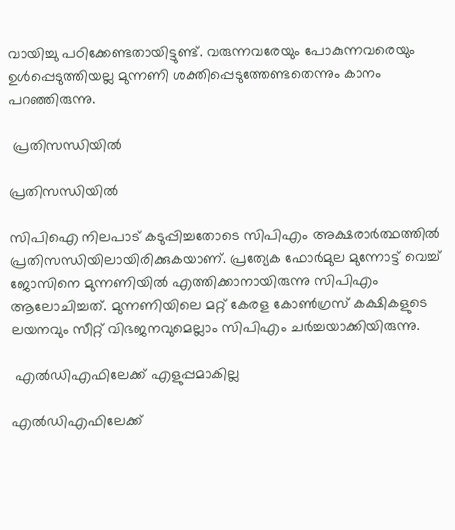വായിച്ചു പഠിക്കേണ്ടതായിട്ടുണ്ട്. വരുന്നവരേയും പോകുന്നവരെയും ഉൾപ്പെടുത്തിയല്ല മുന്നണി ശക്തിപ്പെടുത്തേണ്ടതെന്നും കാനം പറഞ്ഞിരുന്നു.

 പ്രതിസന്ധിയിൽ

പ്രതിസന്ധിയിൽ

സിപിഐ നിലപാട് കടുപ്പിച്ചതോടെ സിപിഎം അക്ഷരാർത്ഥത്തിൽ പ്രതിസന്ധിയിലായിരിക്കുകയാണ്. പ്രത്യേക ഫോർമുല മുന്നോട്ട് വെച്ച് ജോസിനെ മുന്നണിയിൽ എത്തിക്കാനായിരുന്നു സിപിഎം ആലോചിച്ചത്. മുന്നണിയിലെ മറ്റ് കേരള കോൺഗ്രസ് കക്ഷികളുടെ ലയനവും സീറ്റ് വിഭജനവുമെല്ലാം സിപിഎം ചർച്ചയാക്കിയിരുന്നു.

 എൽഡിഎഫിലേക്ക് എളുപ്പമാകില്ല

എൽഡിഎഫിലേക്ക്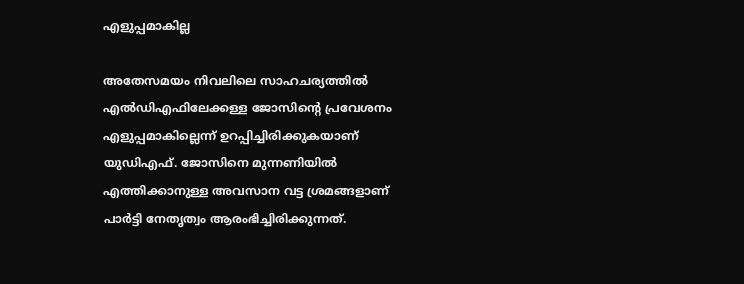എളുപ്പമാകില്ല

അതേസമയം നിവലിലെ സാഹചര്യത്തിൽ എൽഡിഎഫിലേക്കള്ള ജോസിന്റെ പ്രവേശനം എളുപ്പമാകില്ലെന്ന് ഉറപ്പിച്ചിരിക്കുകയാണ് യുഡിഎഫ്. ജോസിനെ മുന്നണിയിൽ എത്തിക്കാനുള്ള അവസാന വട്ട ശ്രമങ്ങളാണ് പാർട്ടി നേതൃത്വം ആരംഭിച്ചിരിക്കുന്നത്.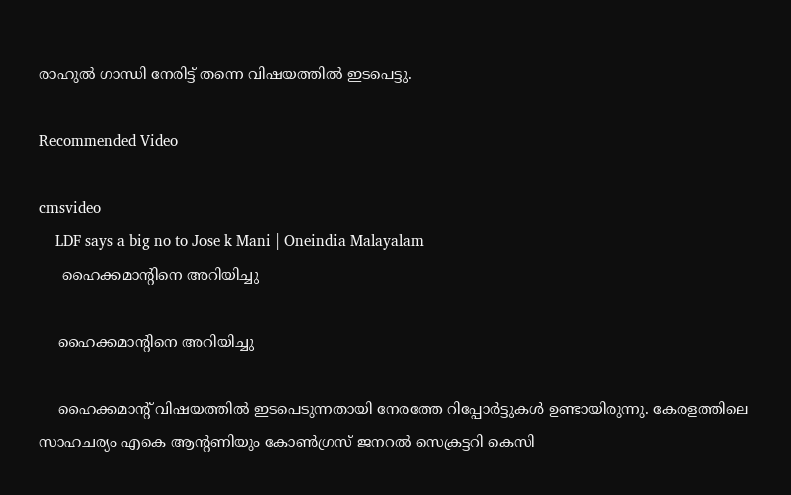രാഹുൽ ഗാന്ധി നേരിട്ട് തന്നെ വിഷയത്തിൽ ഇടപെട്ടു.

Recommended Video

cmsvideo
    LDF says a big no to Jose k Mani | Oneindia Malayalam
     ഹൈക്കമാന്റിനെ അറിയിച്ചു

    ഹൈക്കമാന്റിനെ അറിയിച്ചു

    ഹൈക്കമാന്റ് വിഷയത്തിൽ ഇടപെടുന്നതായി നേരത്തേ റിപ്പോർട്ടുകൾ ഉണ്ടായിരുന്നു. കേരളത്തിലെ സാഹചര്യം എകെ ആന്റണിയും കോൺഗ്രസ് ജനറൽ സെക്രട്ടറി കെസി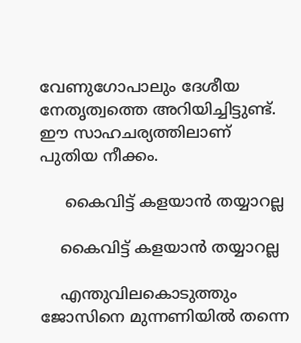വേണുഗോപാലും ദേശീയ നേതൃത്വത്തെ അറിയിച്ചിട്ടുണ്ട്. ഈ സാഹചര്യത്തിലാണ് പുതിയ നീക്കം.

     കൈവിട്ട് കളയാൻ തയ്യാറല്ല

    കൈവിട്ട് കളയാൻ തയ്യാറല്ല

    എന്തുവിലകൊടുത്തും ജോസിനെ മുന്നണിയിൽ തന്നെ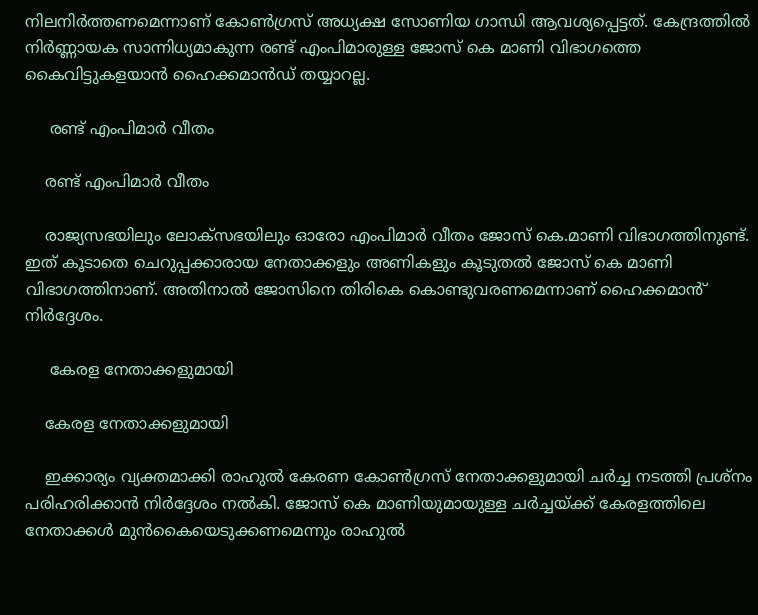നിലനിർത്തണമെന്നാണ് കോൺഗ്രസ് അധ്യക്ഷ സോണിയ ഗാന്ധി ആവശ്യപ്പെട്ടത്. കേന്ദ്രത്തിൽ നിർണ്ണായക സാന്നിധ്യമാകുന്ന രണ്ട് എംപിമാരുള്ള ജോസ് കെ മാണി വിഭാഗത്തെ കൈവിട്ടുകളയാൻ ഹൈക്കമാൻഡ് തയ്യാറല്ല.

     രണ്ട് എംപിമാർ വീതം

    രണ്ട് എംപിമാർ വീതം

    രാജ്യസഭയിലും ലോക്‌സഭയിലും ഓരോ എംപിമാർ വീതം ജോസ് കെ.മാണി വിഭാഗത്തിനുണ്ട്. ഇത് കൂടാതെ ചെറുപ്പക്കാരായ നേതാക്കളും അണികളും കൂടുതൽ ജോസ് കെ മാണി വിഭാഗത്തിനാണ്. അതിനാൽ ജോസിനെ തിരികെ കൊണ്ടുവരണമെന്നാണ് ഹൈക്കമാൻ് നിർദ്ദേശം.

     കേരള നേതാക്കളുമായി

    കേരള നേതാക്കളുമായി

    ഇക്കാര്യം വ്യക്തമാക്കി രാഹുൽ കേരണ കോൺഗ്രസ് നേതാക്കളുമായി ചർച്ച നടത്തി പ്രശ്നം പരിഹരിക്കാൻ നിർദ്ദേശം നൽകി. ജോസ് കെ മാണിയുമായുള്ള ചർച്ചയ്ക്ക് കേരളത്തിലെ നേതാക്കൾ മുൻകൈയെടുക്കണമെന്നും രാഹുൽ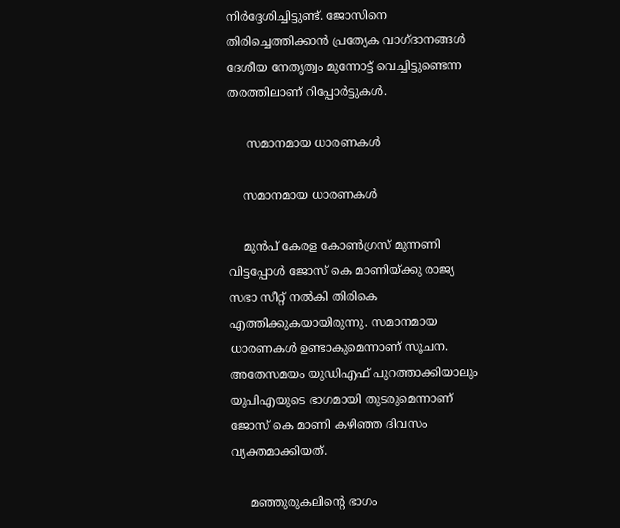നിർദ്ദേശിച്ചിട്ടുണ്ട്. ജോസിനെ തിരിച്ചെത്തിക്കാൻ പ്രത്യേക വാഗ്ദാനങ്ങൾ ദേശീയ നേതൃത്വം മുന്നോട്ട് വെച്ചിട്ടുണ്ടെന്ന തരത്തിലാണ് റിപ്പോർട്ടുകൾ.

     സമാനമായ ധാരണകൾ

    സമാനമായ ധാരണകൾ

    മുൻപ് കേരള കോൺഗ്രസ് മുന്നണി വിട്ടപ്പോൾ ജോസ് കെ മാണിയ്ക്കു രാജ്യ സഭാ സീറ്റ് നൽകി തിരികെ എത്തിക്കുകയായിരുന്നു. സമാനമായ ധാരണകൾ ഉണ്ടാകുമെന്നാണ് സൂചന. അതേസമയം യുഡിഎഫ് പുറത്താക്കിയാലും യുപിഎയുടെ ഭാഗമായി തുടരുമെന്നാണ് ജോസ് കെ മാണി കഴിഞ്ഞ ദിവസം വ്യക്തമാക്കിയത്.

     മഞ്ഞുരുകലിന്റെ ഭാഗം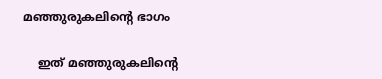മഞ്ഞുരുകലിന്റെ ഭാഗം

    ഇത് മഞ്ഞുരുകലിന്റെ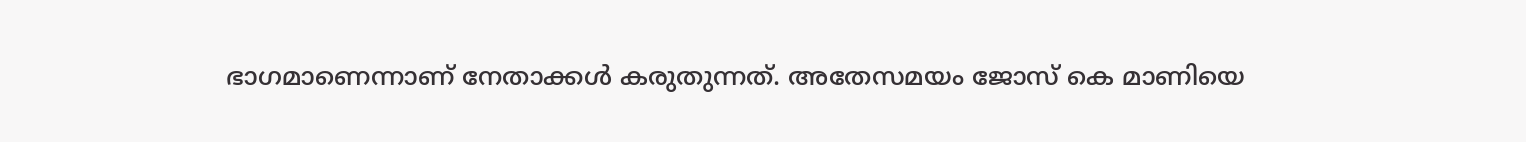ഭാഗമാണെന്നാണ് നേതാക്കൾ കരുതുന്നത്. അതേസമയം ജോസ് കെ മാണിയെ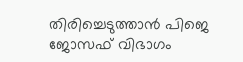തിരിച്ചെടുത്താൻ പിജെ ജോസഫ് വിഭാഗം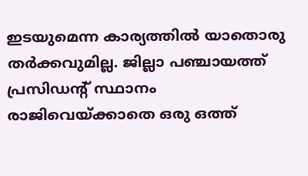ഇടയുമെന്ന കാര്യത്തിൽ യാതൊരു തർക്കവുമില്ല. ജില്ലാ പഞ്ചായത്ത് പ്രസിഡന്റ് സ്ഥാനം രാജിവെയ്ക്കാതെ ഒരു ഒത്ത്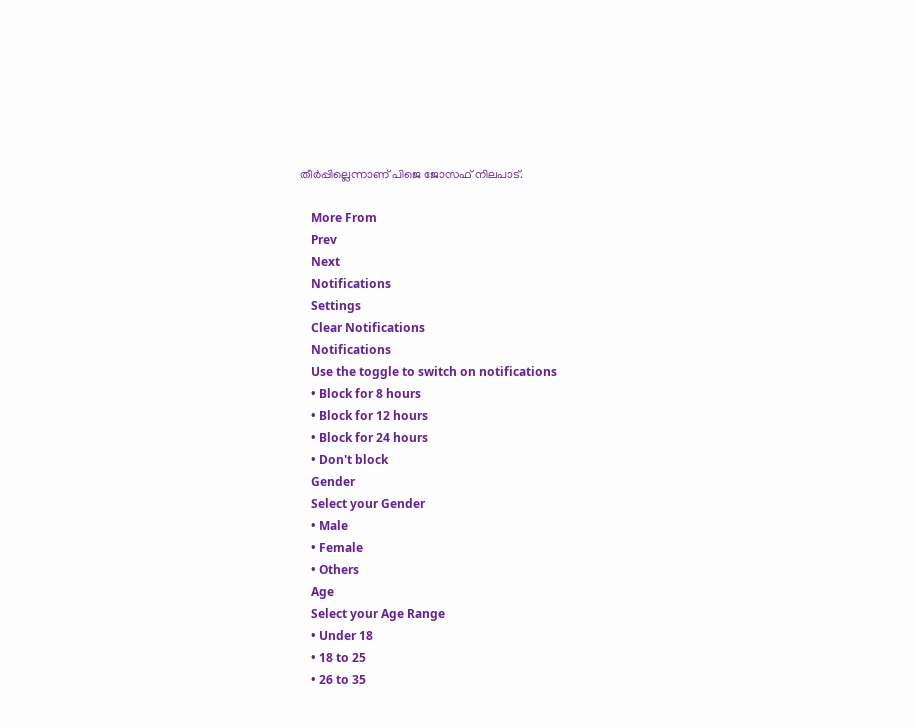തീർപ്പില്ലെന്നാണ് പിജെ ജോസഫ് നിലപാട്.

    More From
    Prev
    Next
    Notifications
    Settings
    Clear Notifications
    Notifications
    Use the toggle to switch on notifications
    • Block for 8 hours
    • Block for 12 hours
    • Block for 24 hours
    • Don't block
    Gender
    Select your Gender
    • Male
    • Female
    • Others
    Age
    Select your Age Range
    • Under 18
    • 18 to 25
    • 26 to 35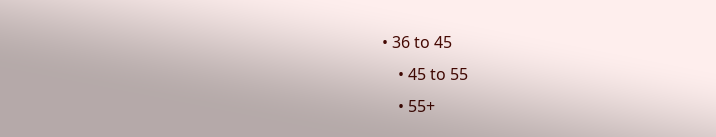• 36 to 45
    • 45 to 55
    • 55+